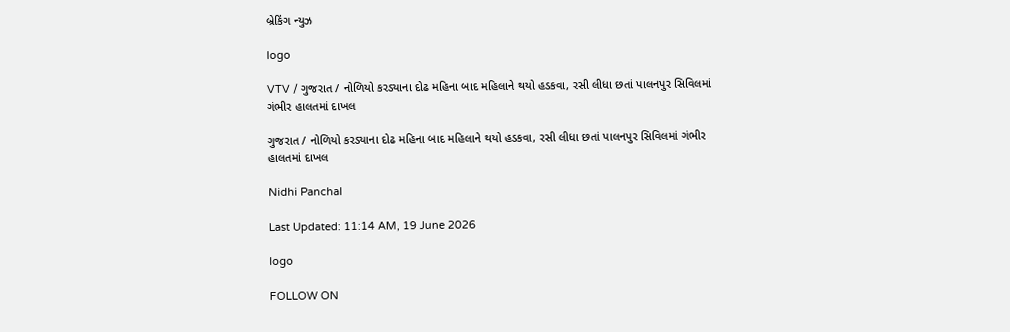બ્રેકિંગ ન્યુઝ

logo

VTV / ગુજરાત / નોળિયો કરડ્યાના દોઢ મહિના બાદ મહિલાને થયો હડકવા, રસી લીધા છતાં પાલનપુર સિવિલમાં ગંભીર હાલતમાં દાખલ

ગુજરાત / નોળિયો કરડ્યાના દોઢ મહિના બાદ મહિલાને થયો હડકવા, રસી લીધા છતાં પાલનપુર સિવિલમાં ગંભીર હાલતમાં દાખલ

Nidhi Panchal

Last Updated: 11:14 AM, 19 June 2026

logo

FOLLOW ON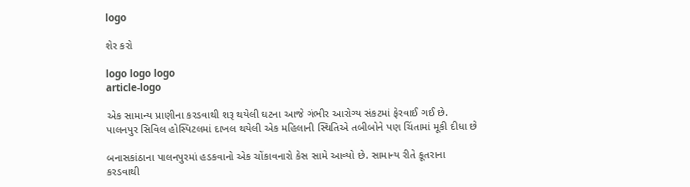logo

શેર કરો

logo logo logo
article-logo

એક સામાન્ય પ્રાણીના કરડવાથી શરૂ થયેલી ઘટના આજે ગંભીર આરોગ્ય સંકટમાં ફેરવાઈ ગઈ છે. પાલનપુર સિવિલ હોસ્પિટલમાં દાખલ થયેલી એક મહિલાની સ્થિતિએ તબીબોને પણ ચિંતામાં મૂકી દીધા છે

બનાસકાંઠાના પાલનપુરમાં હડકવાનો એક ચોંકાવનારો કેસ સામે આવ્યો છે. સામાન્ય રીતે કૂતરાના કરડવાથી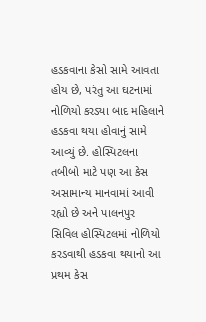હડકવાના કેસો સામે આવતા હોય છે, પરંતુ આ ઘટનામાં નોળિયો કરડ્યા બાદ મહિલાને હડકવા થયા હોવાનું સામે આવ્યું છે. હોસ્પિટલના તબીબો માટે પણ આ કેસ અસામાન્ય માનવામાં આવી રહ્યો છે અને પાલનપુર સિવિલ હોસ્પિટલમાં નોળિયો કરડવાથી હડકવા થયાનો આ પ્રથમ કેસ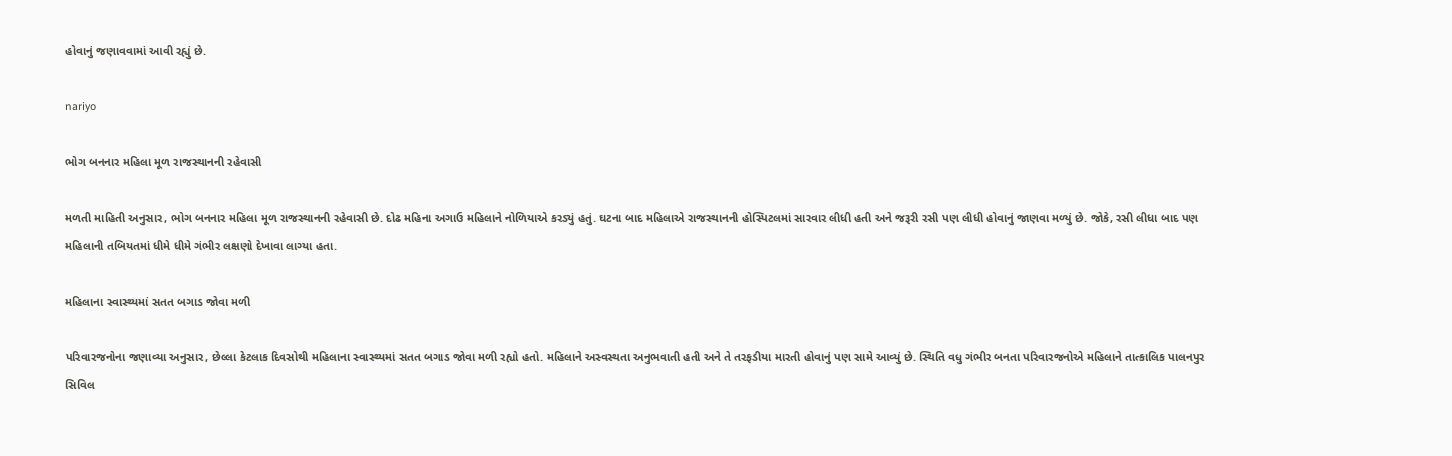હોવાનું જણાવવામાં આવી રહ્યું છે.

nariyo

ભોગ બનનાર મહિલા મૂળ રાજસ્થાનની રહેવાસી

મળતી માહિતી અનુસાર, ભોગ બનનાર મહિલા મૂળ રાજસ્થાનની રહેવાસી છે. દોઢ મહિના અગાઉ મહિલાને નોળિયાએ કરડ્યું હતું. ઘટના બાદ મહિલાએ રાજસ્થાનની હોસ્પિટલમાં સારવાર લીધી હતી અને જરૂરી રસી પણ લીધી હોવાનું જાણવા મળ્યું છે. જોકે, રસી લીધા બાદ પણ મહિલાની તબિયતમાં ધીમે ધીમે ગંભીર લક્ષણો દેખાવા લાગ્યા હતા.

મહિલાના સ્વાસ્થ્યમાં સતત બગાડ જોવા મળી

પરિવારજનોના જણાવ્યા અનુસાર, છેલ્લા કેટલાક દિવસોથી મહિલાના સ્વાસ્થ્યમાં સતત બગાડ જોવા મળી રહ્યો હતો. મહિલાને અસ્વસ્થતા અનુભવાતી હતી અને તે તરફડીયા મારતી હોવાનું પણ સામે આવ્યું છે. સ્થિતિ વધુ ગંભીર બનતા પરિવારજનોએ મહિલાને તાત્કાલિક પાલનપુર સિવિલ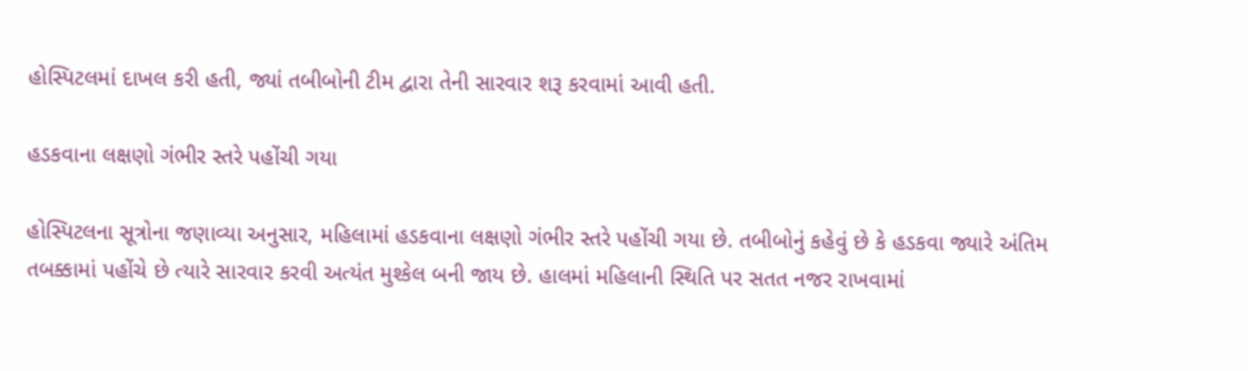હોસ્પિટલમાં દાખલ કરી હતી, જ્યાં તબીબોની ટીમ દ્વારા તેની સારવાર શરૂ કરવામાં આવી હતી.

હડકવાના લક્ષણો ગંભીર સ્તરે પહોંચી ગયા

હોસ્પિટલના સૂત્રોના જણાવ્યા અનુસાર, મહિલામાં હડકવાના લક્ષણો ગંભીર સ્તરે પહોંચી ગયા છે. તબીબોનું કહેવું છે કે હડકવા જ્યારે અંતિમ તબક્કામાં પહોંચે છે ત્યારે સારવાર કરવી અત્યંત મુશ્કેલ બની જાય છે. હાલમાં મહિલાની સ્થિતિ પર સતત નજર રાખવામાં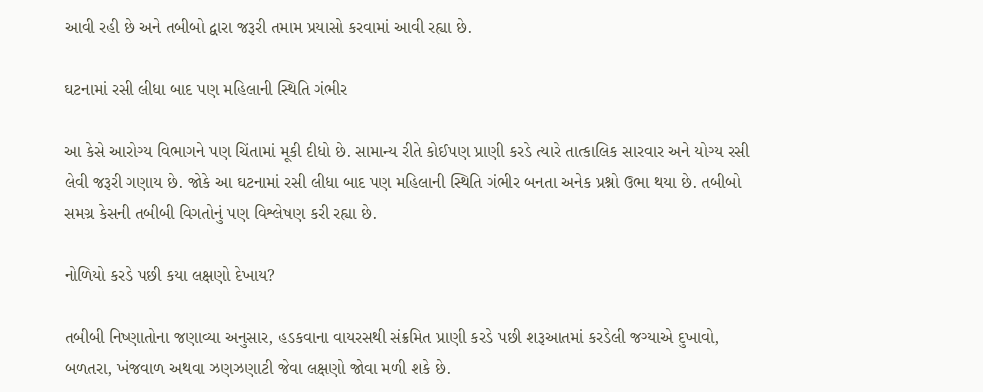આવી રહી છે અને તબીબો દ્વારા જરૂરી તમામ પ્રયાસો કરવામાં આવી રહ્યા છે.

ઘટનામાં રસી લીધા બાદ પણ મહિલાની સ્થિતિ ગંભીર

આ કેસે આરોગ્ય વિભાગને પણ ચિંતામાં મૂકી દીધો છે. સામાન્ય રીતે કોઈપણ પ્રાણી કરડે ત્યારે તાત્કાલિક સારવાર અને યોગ્ય રસી લેવી જરૂરી ગણાય છે. જોકે આ ઘટનામાં રસી લીધા બાદ પણ મહિલાની સ્થિતિ ગંભીર બનતા અનેક પ્રશ્નો ઉભા થયા છે. તબીબો સમગ્ર કેસની તબીબી વિગતોનું પણ વિશ્લેષણ કરી રહ્યા છે.

નોળિયો કરડે પછી કયા લક્ષણો દેખાય?

તબીબી નિષ્ણાતોના જણાવ્યા અનુસાર, હડકવાના વાયરસથી સંક્રમિત પ્રાણી કરડે પછી શરૂઆતમાં કરડેલી જગ્યાએ દુખાવો, બળતરા, ખંજવાળ અથવા ઝણઝણાટી જેવા લક્ષણો જોવા મળી શકે છે.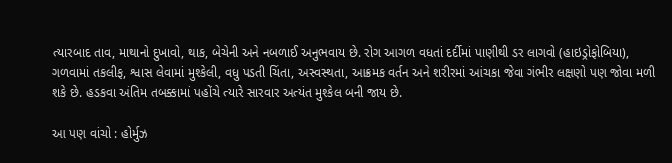ત્યારબાદ તાવ, માથાનો દુખાવો, થાક, બેચેની અને નબળાઈ અનુભવાય છે. રોગ આગળ વધતાં દર્દીમાં પાણીથી ડર લાગવો (હાઇડ્રોફોબિયા), ગળવામાં તકલીફ, શ્વાસ લેવામાં મુશ્કેલી, વધુ પડતી ચિંતા, અસ્વસ્થતા, આક્રમક વર્તન અને શરીરમાં આંચકા જેવા ગંભીર લક્ષણો પણ જોવા મળી શકે છે. હડકવા અંતિમ તબક્કામાં પહોંચે ત્યારે સારવાર અત્યંત મુશ્કેલ બની જાય છે.

આ પણ વાંચો : હોર્મુઝ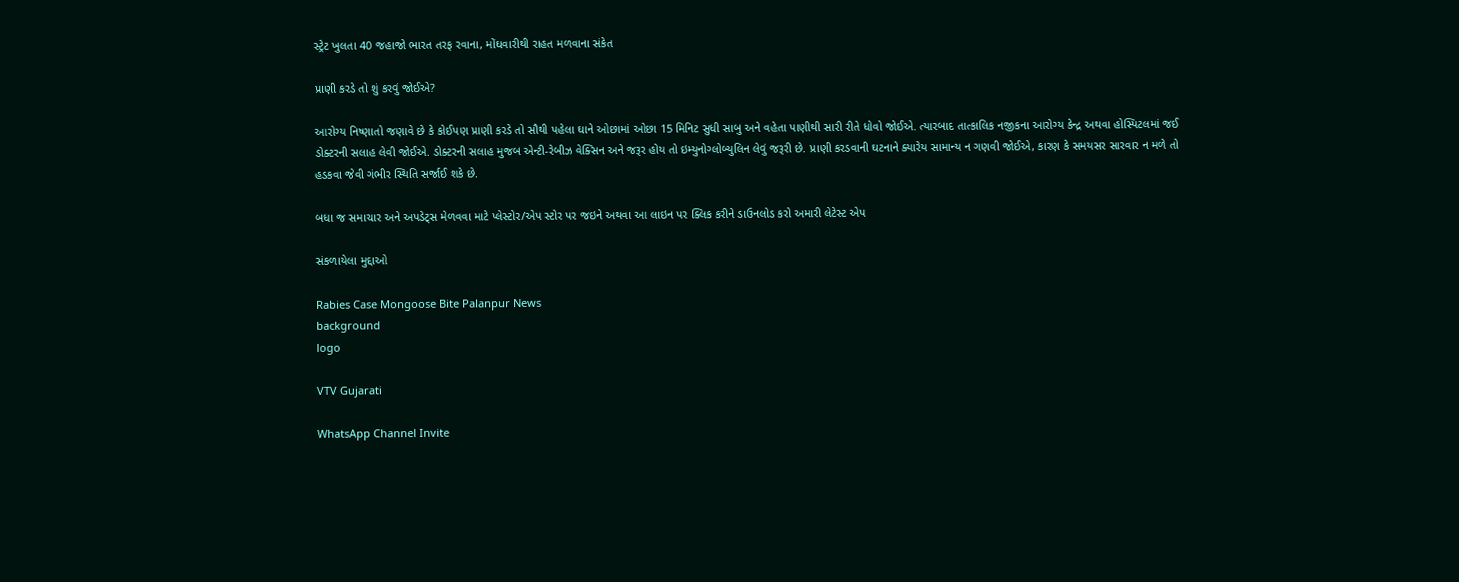સ્ટ્રેટ ખુલતા 40 જહાજો ભારત તરફ રવાના, મોંઘવારીથી રાહત મળવાના સંકેત

પ્રાણી કરડે તો શું કરવું જોઈએ?

આરોગ્ય નિષ્ણાતો જણાવે છે કે કોઈપણ પ્રાણી કરડે તો સૌથી પહેલા ઘાને ઓછામાં ઓછા 15 મિનિટ સુધી સાબુ અને વહેતા પાણીથી સારી રીતે ધોવો જોઈએ. ત્યારબાદ તાત્કાલિક નજીકના આરોગ્ય કેન્દ્ર અથવા હોસ્પિટલમાં જઈ ડોક્ટરની સલાહ લેવી જોઈએ. ડોક્ટરની સલાહ મુજબ એન્ટી-રેબીઝ વેક્સિન અને જરૂર હોય તો ઇમ્યુનોગ્લોબ્યુલિન લેવું જરૂરી છે. પ્રાણી કરડવાની ઘટનાને ક્યારેય સામાન્ય ન ગણવી જોઈએ, કારણ કે સમયસર સારવાર ન મળે તો હડકવા જેવી ગંભીર સ્થિતિ સર્જાઈ શકે છે.

બધા જ સમાચાર અને અપડેટ્સ મેળવવા માટે પ્લેસ્ટોર/એપ સ્ટોર પર જઇને અથવા આ લાઇન પર ક્લિક કરીને ડાઉનલોડ કરો અમારી લેટેસ્ટ એપ

સંકળાયેલા મુદ્દાઓ

Rabies Case Mongoose Bite Palanpur News
background
logo

VTV Gujarati

WhatsApp Channel Invite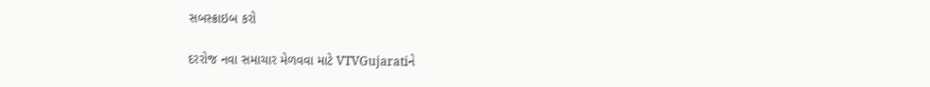સબસ્ક્રાઇબ કરો

દરરોજ નવા સમાચાર મેળવવા માટે VTVGujaratiને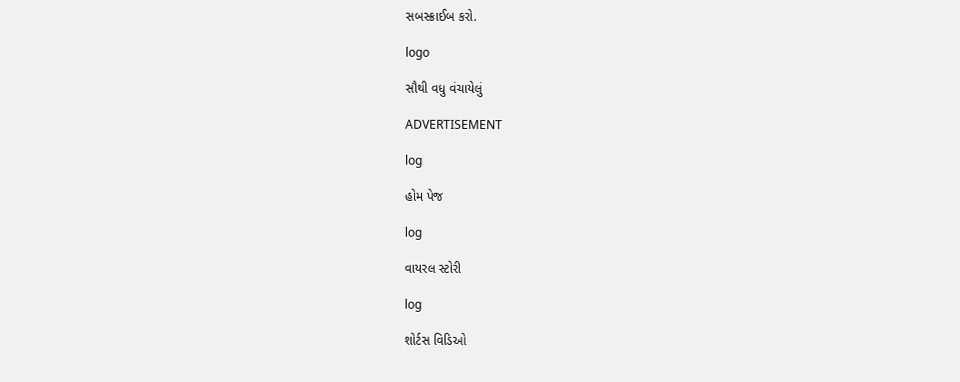સબસ્ક્રાઈબ કરો.

logo

સૌથી વધુ વંચાયેલું

ADVERTISEMENT

log

હોમ પેજ

log

વાયરલ સ્ટોરી

log

શોર્ટસ વિડિઓ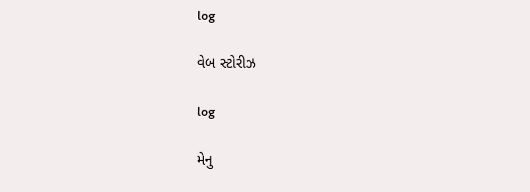log

વેબ સ્ટોરીઝ

log

મેનુ